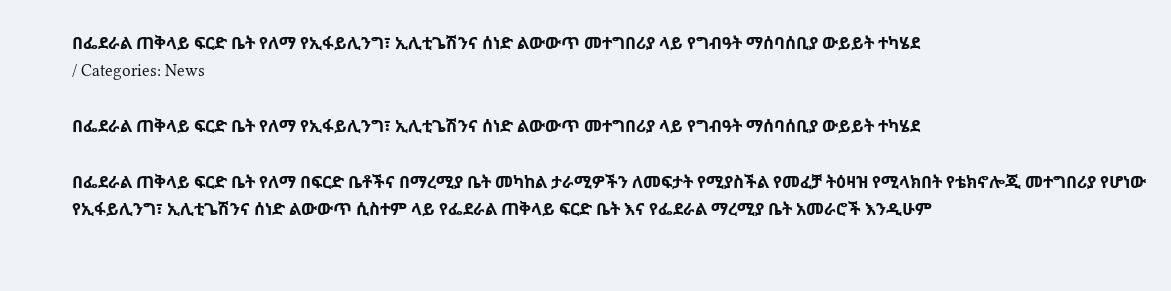በፌደራል ጠቅላይ ፍርድ ቤት የለማ የኢፋይሊንግ፣ ኢሊቲጌሽንና ሰነድ ልውውጥ መተግበሪያ ላይ የግብዓት ማሰባሰቢያ ውይይት ተካሄደ
/ Categories: News

በፌደራል ጠቅላይ ፍርድ ቤት የለማ የኢፋይሊንግ፣ ኢሊቲጌሽንና ሰነድ ልውውጥ መተግበሪያ ላይ የግብዓት ማሰባሰቢያ ውይይት ተካሄደ

በፌደራል ጠቅላይ ፍርድ ቤት የለማ በፍርድ ቤቶችና በማረሚያ ቤት መካከል ታራሚዎችን ለመፍታት የሚያስችል የመፈቻ ትዕዛዝ የሚላክበት የቴክኖሎጂ መተግበሪያ የሆነው የኢፋይሊንግ፣ ኢሊቲጌሽንና ሰነድ ልውውጥ ሲስተም ላይ የፌደራል ጠቅላይ ፍርድ ቤት እና የፌደራል ማረሚያ ቤት አመራሮች እንዲሁም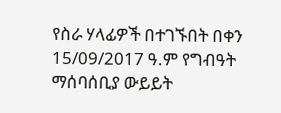የስራ ሃላፊዎች በተገኙበት በቀን 15/09/2017 ዓ.ም የግብዓት ማሰባሰቢያ ውይይት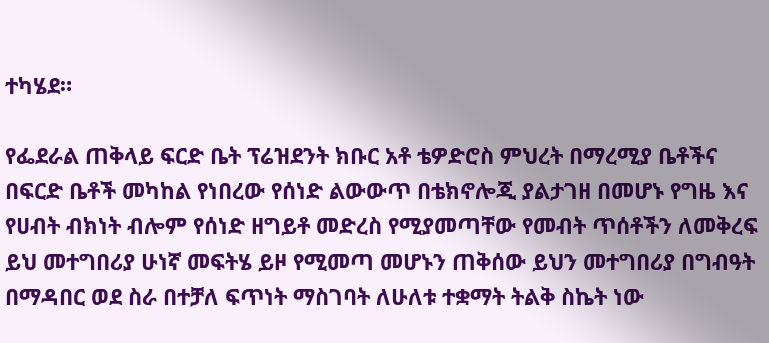ተካሄደ።

የፌደራል ጠቅላይ ፍርድ ቤት ፕሬዝደንት ክቡር አቶ ቴዎድሮስ ምህረት በማረሚያ ቤቶችና በፍርድ ቤቶች መካከል የነበረው የሰነድ ልውውጥ በቴክኖሎጂ ያልታገዘ በመሆኑ የግዜ እና የሀብት ብክነት ብሎም የሰነድ ዘግይቶ መድረስ የሚያመጣቸው የመብት ጥሰቶችን ለመቅረፍ ይህ መተግበሪያ ሁነኛ መፍትሄ ይዞ የሚመጣ መሆኑን ጠቅሰው ይህን መተግበሪያ በግብዓት በማዳበር ወደ ስራ በተቻለ ፍጥነት ማስገባት ለሁለቱ ተቋማት ትልቅ ስኬት ነው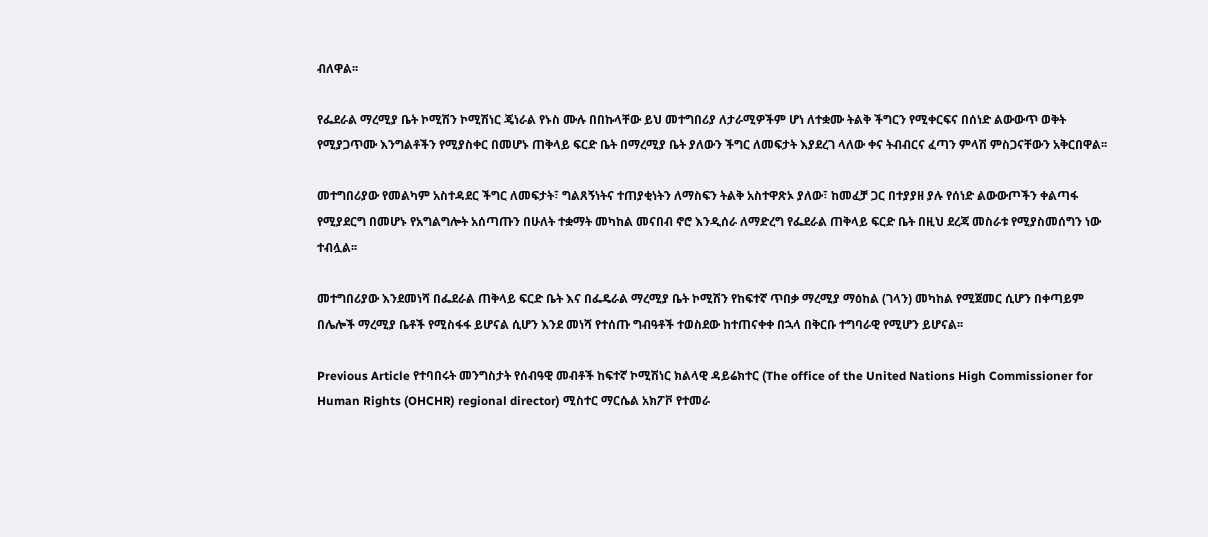ብለዋል፡፡

የፌደራል ማረሚያ ቤት ኮሚሽን ኮሚሽነር ጄነራል የኑስ ሙሉ በበኩላቸው ይህ መተግበሪያ ለታራሚዎችም ሆነ ለተቋሙ ትልቅ ችግርን የሚቀርፍና በሰነድ ልውውጥ ወቅት የሚያጋጥሙ እንግልቶችን የሚያስቀር በመሆኑ ጠቅላይ ፍርድ ቤት በማረሚያ ቤት ያለውን ችግር ለመፍታት እያደረገ ላለው ቀና ትብብርና ፈጣን ምላሽ ምስጋናቸውን አቅርበዋል፡፡

መተግበሪያው የመልካም አስተዳደር ችግር ለመፍታት፣ ግልጸኝነትና ተጠያቂነትን ለማስፍን ትልቅ አስተዋጽኦ ያለው፣ ከመፈቻ ጋር በተያያዘ ያሉ የሰነድ ልውውጦችን ቀልጣፋ የሚያደርግ በመሆኑ የአግልግሎት አሰጣጡን በሁለት ተቋማት መካከል መናበብ ኖሮ እንዲሰራ ለማድረግ የፌደራል ጠቅላይ ፍርድ ቤት በዚህ ደረጃ መስራቱ የሚያስመሰግን ነው ተብሏል፡፡

መተግበሪያው እንደመነሻ በፌደራል ጠቅላይ ፍርድ ቤት እና በፌዴራል ማረሚያ ቤት ኮሚሽን የከፍተኛ ጥበቃ ማረሚያ ማዕከል (ገላን) መካከል የሚጀመር ሲሆን በቀጣይም በሌሎች ማረሚያ ቤቶች የሚስፋፋ ይሆናል ሲሆን እንደ መነሻ የተሰጡ ግብዓቶች ተወስደው ከተጠናቀቀ በኋላ በቅርቡ ተግባራዊ የሚሆን ይሆናል፡፡

Previous Article የተባበሩት መንግስታት የሰብዓዊ መብቶች ከፍተኛ ኮሚሽነር ክልላዊ ዳይሬክተር (The office of the United Nations High Commissioner for Human Rights (OHCHR) regional director) ሚስተር ማርሴል አክፖቮ የተመራ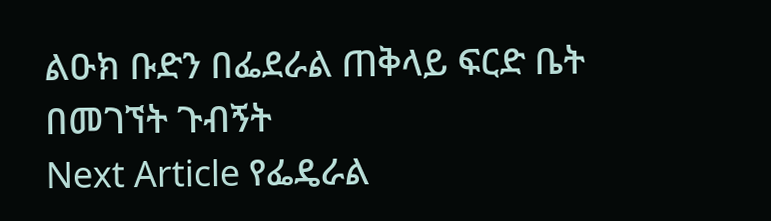ልዑክ ቡድን በፌደራል ጠቅላይ ፍርድ ቤት በመገኘት ጉብኝት
Next Article የፌዴራል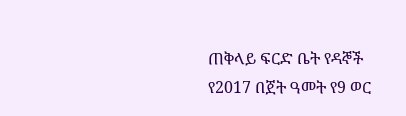ጠቅላይ ፍርድ ቤት የዳኞች የ2017 በጀት ዓመት የ9 ወር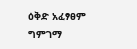ዕቅድ አፈፃፀም ግምገማ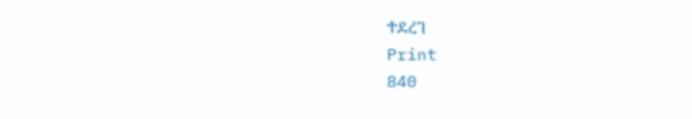ተደረገ
Print
840